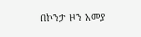በኮንታ ዞን አመያ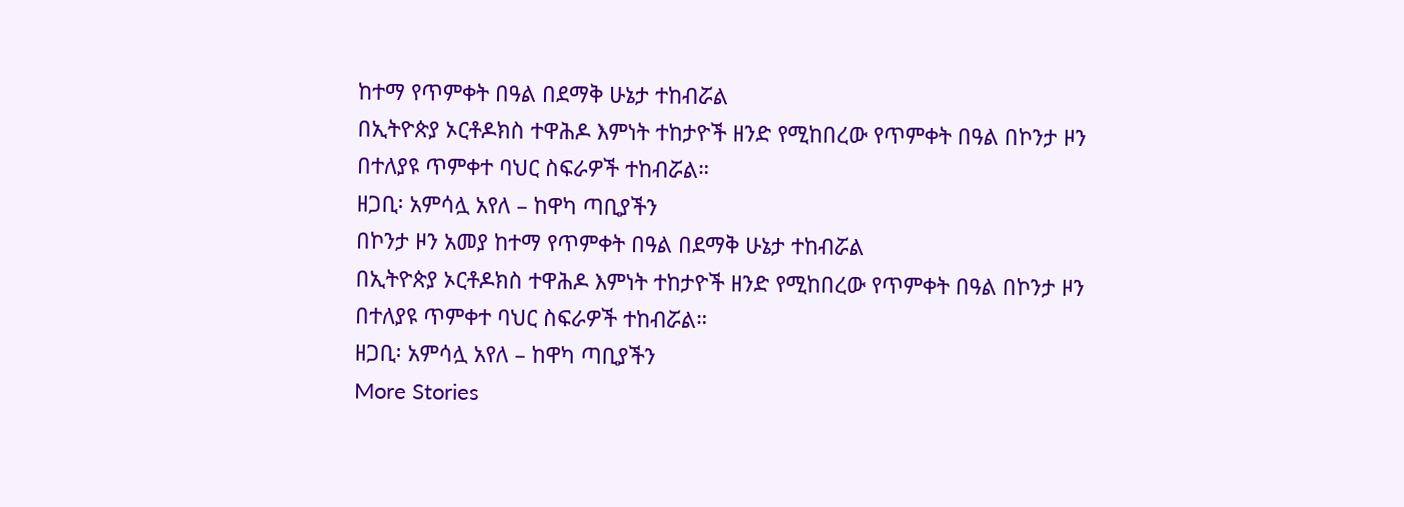ከተማ የጥምቀት በዓል በደማቅ ሁኔታ ተከብሯል
በኢትዮጵያ ኦርቶዶክስ ተዋሕዶ እምነት ተከታዮች ዘንድ የሚከበረው የጥምቀት በዓል በኮንታ ዞን በተለያዩ ጥምቀተ ባህር ስፍራዎች ተከብሯል።
ዘጋቢ፡ አምሳሏ አየለ – ከዋካ ጣቢያችን
በኮንታ ዞን አመያ ከተማ የጥምቀት በዓል በደማቅ ሁኔታ ተከብሯል
በኢትዮጵያ ኦርቶዶክስ ተዋሕዶ እምነት ተከታዮች ዘንድ የሚከበረው የጥምቀት በዓል በኮንታ ዞን በተለያዩ ጥምቀተ ባህር ስፍራዎች ተከብሯል።
ዘጋቢ፡ አምሳሏ አየለ – ከዋካ ጣቢያችን
More Stories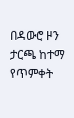በዳውሮ ዞን ታርጫ ከተማ የጥምቀት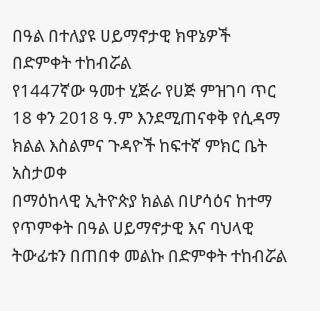በዓል በተለያዩ ሀይማኖታዊ ክዋኔዎች በድምቀት ተከብሯል
የ1447ኛው ዓመተ ሂጅራ የሀጅ ምዝገባ ጥር 18 ቀን 2018 ዓ.ም እንደሚጠናቀቅ የሲዳማ ክልል እስልምና ጉዳዮች ከፍተኛ ምክር ቤት አስታወቀ
በማዕከላዊ ኢትዮጵያ ክልል በሆሳዕና ከተማ የጥምቀት በዓል ሀይማኖታዊ እና ባህላዊ ትውፊቱን በጠበቀ መልኩ በድምቀት ተከብሯል